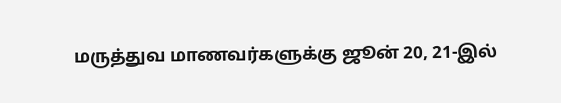மருத்துவ மாணவர்களுக்கு ஜூன் 20, 21-இல்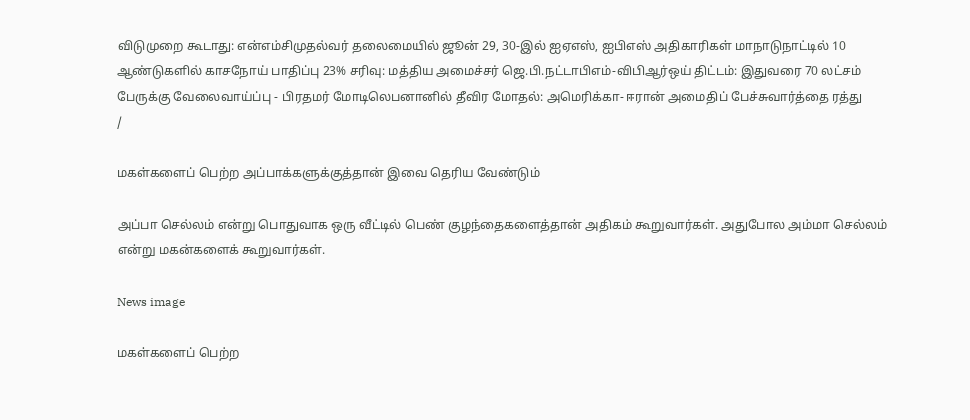விடுமுறை கூடாது: என்எம்சிமுதல்வர் தலைமையில் ஜூன் 29, 30-இல் ஐஏஎஸ், ஐபிஎஸ் அதிகாரிகள் மாநாடுநாட்டில் 10 ஆண்டுகளில் காசநோய் பாதிப்பு 23% சரிவு: மத்திய அமைச்சர் ஜெ.பி.நட்டாபிஎம்-விபிஆர்ஒய் திட்டம்: இதுவரை 70 லட்சம் பேருக்கு வேலைவாய்ப்பு - பிரதமர் மோடிலெபனானில் தீவிர மோதல்: அமெரிக்கா- ஈரான் அமைதிப் பேச்சுவார்த்தை ரத்து
/

மகள்களைப் பெற்ற அப்பாக்களுக்குத்தான் இவை தெரிய வேண்டும்

அப்பா செல்லம் என்று பொதுவாக ஒரு வீட்டில் பெண் குழந்தைகளைத்தான் அதிகம் கூறுவார்கள். அதுபோல அம்மா செல்லம் என்று மகன்களைக் கூறுவார்கள்.

News image

மகள்களைப் பெற்ற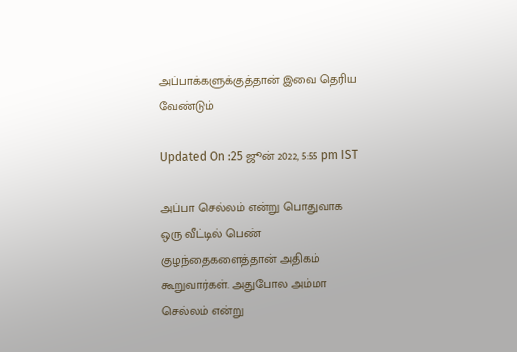அப்பாக்களுக்குத்தான் இவை தெரிய வேண்டும்

Updated On :25 ஜூன் 2022, 5:55 pm IST

அப்பா செல்லம் என்று பொதுவாக ஒரு வீட்டில் பெண் குழந்தைகளைத்தான் அதிகம் கூறுவார்கள். அதுபோல அம்மா செல்லம் என்று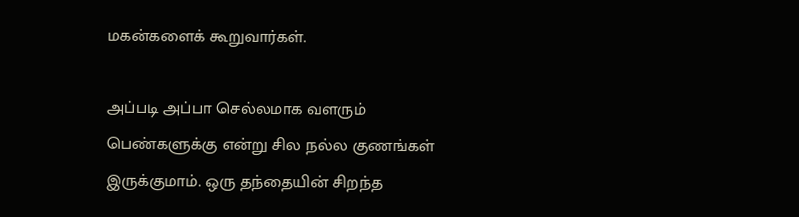மகன்களைக் கூறுவார்கள்.

அப்படி அப்பா செல்லமாக வளரும் பெண்களுக்கு என்று சில நல்ல குணங்கள் இருக்குமாம். ஒரு தந்தையின் சிறந்த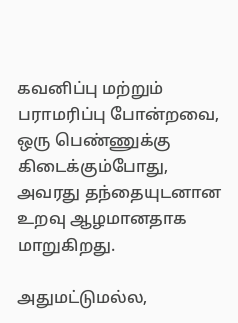கவனிப்பு மற்றும் பராமரிப்பு போன்றவை, ஒரு பெண்ணுக்கு கிடைக்கும்போது, அவரது தந்தையுடனான உறவு ஆழமானதாக மாறுகிறது.

அதுமட்டுமல்ல,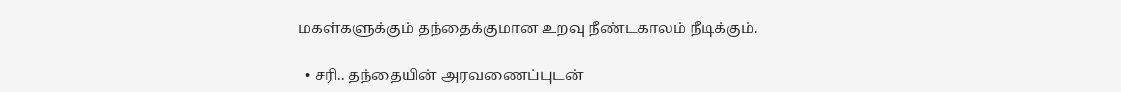மகள்களுக்கும் தந்தைக்குமான உறவு நீண்டகாலம் நீடிக்கும்.

  • சரி.. தந்தையின் அரவணைப்புடன்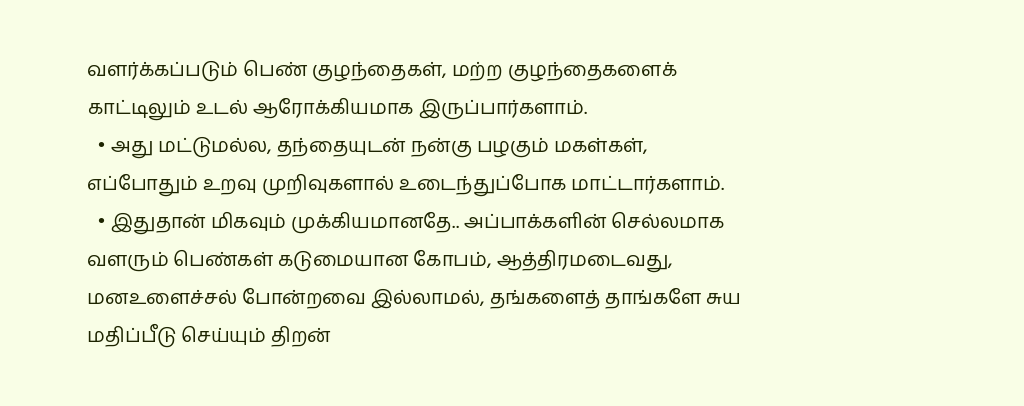வளர்க்கப்படும் பெண் குழந்தைகள், மற்ற குழந்தைகளைக் காட்டிலும் உடல் ஆரோக்கியமாக இருப்பார்களாம்.
  • அது மட்டுமல்ல, தந்தையுடன் நன்கு பழகும் மகள்கள், எப்போதும் உறவு முறிவுகளால் உடைந்துப்போக மாட்டார்களாம்.
  • இதுதான் மிகவும் முக்கியமானதே.. அப்பாக்களின் செல்லமாக வளரும் பெண்கள் கடுமையான கோபம், ஆத்திரமடைவது, மனஉளைச்சல் போன்றவை இல்லாமல், தங்களைத் தாங்களே சுய மதிப்பீடு செய்யும் திறன்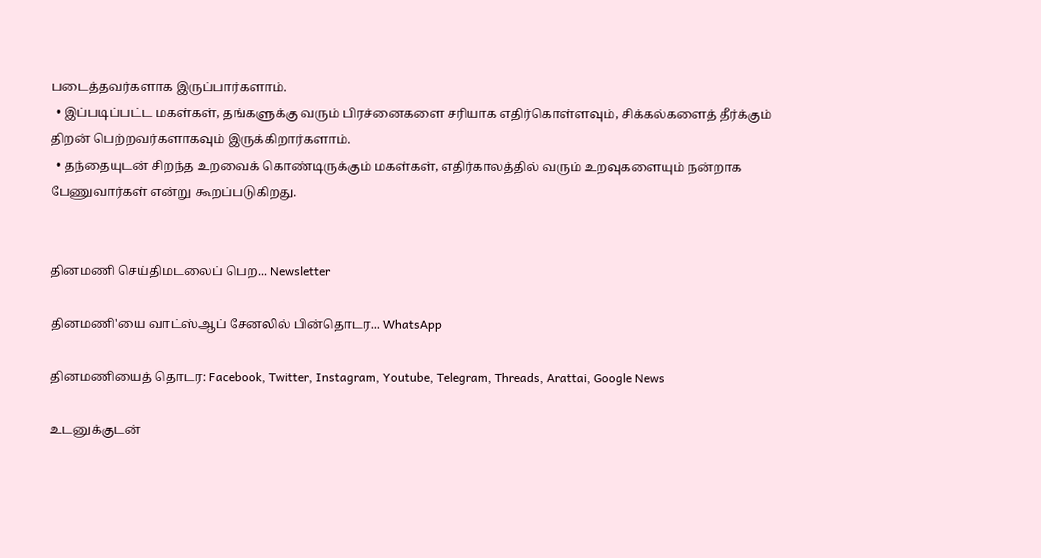படைத்தவர்களாக இருப்பார்களாம்.
  • இப்படிப்பட்ட மகள்கள், தங்களுக்கு வரும் பிரச்னைகளை சரியாக எதிர்கொள்ளவும், சிக்கல்களைத் தீர்க்கும் திறன் பெற்றவர்களாகவும் இருக்கிறார்களாம்.
  • தந்தையுடன் சிறந்த உறவைக் கொண்டிருக்கும் மகள்கள், எதிர்காலத்தில் வரும் உறவுகளையும் நன்றாக பேணுவார்கள் என்று கூறப்படுகிறது.


தினமணி செய்திமடலைப் பெற... Newsletter

தினமணி'யை வாட்ஸ்ஆப் சேனலில் பின்தொடர... WhatsApp

தினமணியைத் தொடர: Facebook, Twitter, Instagram, Youtube, Telegram, Threads, Arattai, Google News

உடனுக்குடன்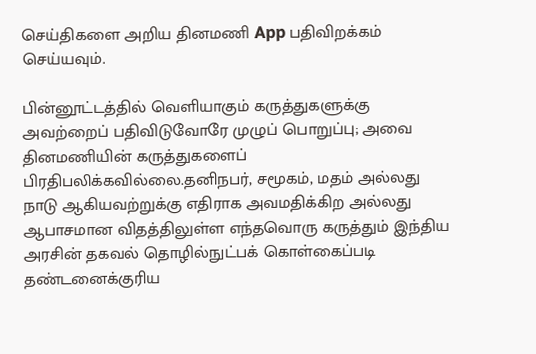செய்திகளை அறிய தினமணி App பதிவிறக்கம் செய்யவும்.

பின்னூட்டத்தில் வெளியாகும் கருத்துகளுக்கு அவற்றைப் பதிவிடுவோரே முழுப் பொறுப்பு; அவை தினமணியின் கருத்துகளைப் பிரதிபலிக்கவில்லை.தனிநபர், சமூகம், மதம் அல்லது நாடு ஆகியவற்றுக்கு எதிராக அவமதிக்கிற அல்லது ஆபாசமான விதத்திலுள்ள எந்தவொரு கருத்தும் இந்திய அரசின் தகவல் தொழில்நுட்பக் கொள்கைப்படி தண்டனைக்குரிய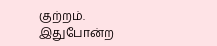குற்றம். இதுபோன்ற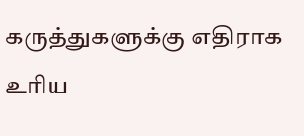கருத்துகளுக்கு எதிராக உரிய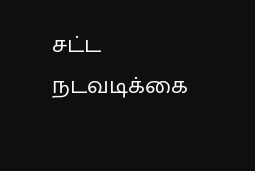சட்ட நடவடிக்கை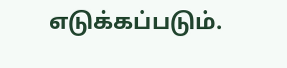எடுக்கப்படும்.